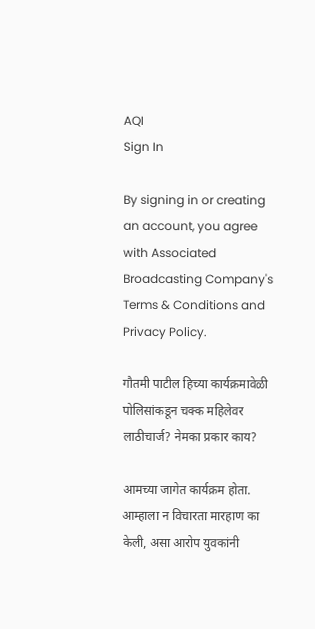AQI
Sign In

By signing in or creating an account, you agree with Associated Broadcasting Company's Terms & Conditions and Privacy Policy.

गौतमी पाटील हिच्या कार्यक्रमावेळी पोलिसांकडून चक्क महिलेवर लाठीचार्ज? नेमका प्रकार काय?

आमच्या जागेत कार्यक्रम होता. आम्हाला न विचारता मारहाण का केली, असा आरोप युवकांनी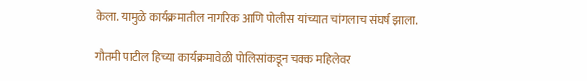केला. यामुळे कार्यक्रमातील नागरिक आणि पोलीस यांच्यात चांगलाच संघर्ष झाला.

गौतमी पाटील हिच्या कार्यक्रमावेळी पोलिसांकडून चक्क महिलेवर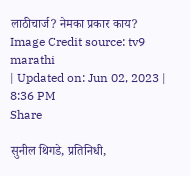लाठीचार्ज? नेमका प्रकार काय?
Image Credit source: tv9 marathi
| Updated on: Jun 02, 2023 | 8:36 PM
Share

सुनील थिगडे, प्रतिनिधी,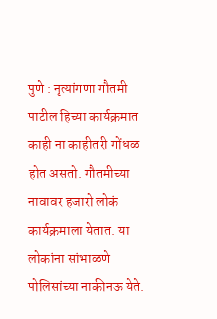पुणे : नृत्यांगणा गौतमी पाटील हिच्या कार्यक्रमात काही ना काहीतरी गोंधळ होत असतो. गौतमीच्या नावावर हजारो लोकं कार्यक्रमाला येतात. या लोकांना सांभाळणे पोलिसांच्या नाकीनऊ येते.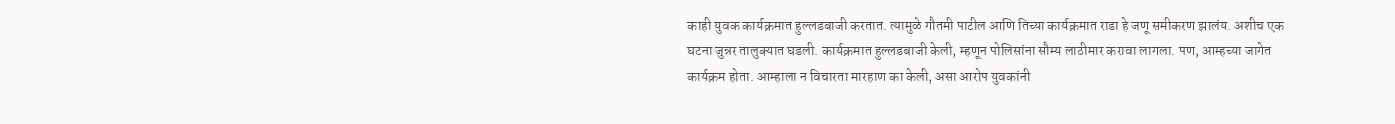काही युवक कार्यक्रमात हुल्लडबाजी करतात. त्यामुळे गौतमी पाटील आणि तिच्या कार्यक्रमात राडा हे जणू समीकरण झालंय. अशीच एक घटना जुन्नर तालुक्यात घडली. कार्यक्रमात हुल्लडबाजी केली, म्हणून पोलिसांना सौम्य लाठीमार करावा लागला. पण, आम्हच्या जागेत कार्यक्रम होता. आम्हाला न विचारता मारहाण का केली, असा आरोप युवकांनी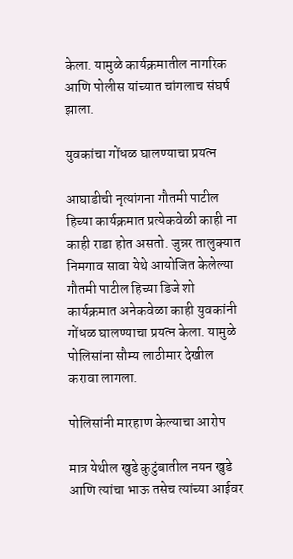केला. यामुळे कार्यक्रमातील नागरिक आणि पोलीस यांच्यात चांगलाच संघर्ष झाला.

युवकांचा गोंधळ घालण्याचा प्रयत्न

आघाडीची नृत्यांगना गौतमी पाटील हिच्या कार्यक्रमात प्रत्येकवेळी काही ना काही राडा होत असतो. जुन्नर तालुक्यात निमगाव सावा येथे आयोजित केलेल्या गौतमी पाटील हिच्या डिजे शो कार्यक्रमात अनेकवेळा काही युवकांनी गोंधळ घालण्याचा प्रयत्न केला. यामुळे पोलिसांना सौम्य लाठीमार देखील करावा लागला.

पोलिसांनी मारहाण केल्याचा आरोप

मात्र येथील खुडे कुटुंबातील नयन खुडे आणि त्यांचा भाऊ तसेच त्यांच्या आईवर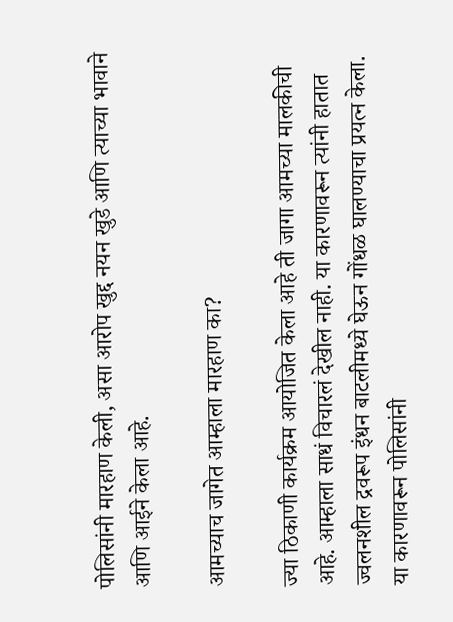पोलिसांनी मारहाण केली, असा आरोप खुद्द नयन खुडे आणि त्याच्या भावाने आणि आईने केला आहे.

आमच्याच जागेत आम्हाला मारहाण का?

ज्या ठिकाणी कार्यक्रम आयोजित केला आहे ती जागा आमच्या मालकीची आहे. आम्हाला साधं विचारलं देखील नाही. या कारणावरून त्यांनी हातात ज्वलनशील द्रवरूप इंधन बाटलीमध्ये घेऊन गोंधळ घालण्याचा प्रयत्न केला. या कारणावरून पोलिसांनी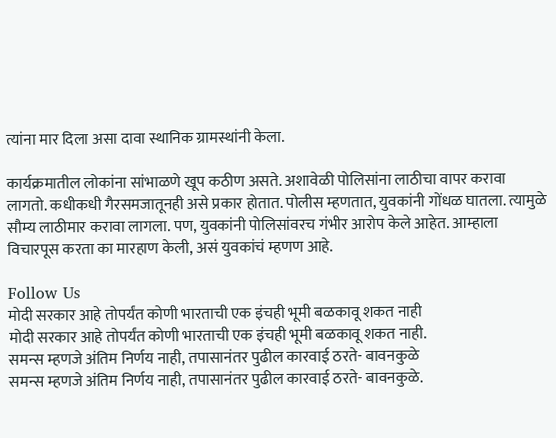त्यांना मार दिला असा दावा स्थानिक ग्रामस्थांनी केला.

कार्यक्रमातील लोकांना सांभाळणे खूप कठीण असते. अशावेळी पोलिसांना लाठीचा वापर करावा लागतो. कधीकधी गैरसमजातूनही असे प्रकार होतात. पोलीस म्हणतात, युवकांनी गोंधळ घातला. त्यामुळे सौम्य लाठीमार करावा लागला. पण, युवकांनी पोलिसांवरच गंभीर आरोप केले आहेत. आम्हाला विचारपूस करता का मारहाण केली, असं युवकांचं म्हणण आहे.

Follow Us
मोदी सरकार आहे तोपर्यंत कोणी भारताची एक इंचही भूमी बळकावू शकत नाही
मोदी सरकार आहे तोपर्यंत कोणी भारताची एक इंचही भूमी बळकावू शकत नाही.
समन्स म्हणजे अंतिम निर्णय नाही, तपासानंतर पुढील कारवाई ठरते- बावनकुळे
समन्स म्हणजे अंतिम निर्णय नाही, तपासानंतर पुढील कारवाई ठरते- बावनकुळे.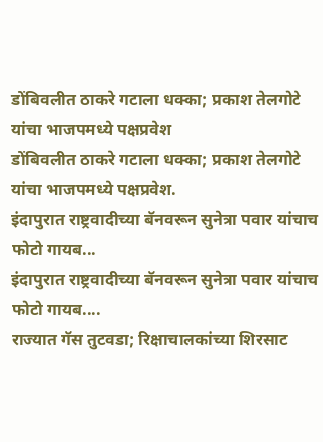डोंबिवलीत ठाकरे गटाला धक्का; प्रकाश तेलगोटे यांचा भाजपमध्ये पक्षप्रवेश
डोंबिवलीत ठाकरे गटाला धक्का; प्रकाश तेलगोटे यांचा भाजपमध्ये पक्षप्रवेश.
इंदापुरात राष्ट्रवादीच्या बॅनवरून सुनेत्रा पवार यांचाच फोटो गायब...
इंदापुरात राष्ट्रवादीच्या बॅनवरून सुनेत्रा पवार यांचाच फोटो गायब....
राज्यात गॅस तुटवडा; रिक्षाचालकांच्या शिरसाट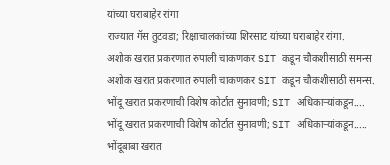यांच्या घराबाहेर रांगा
राज्यात गॅस तुटवडा; रिक्षाचालकांच्या शिरसाट यांच्या घराबाहेर रांगा.
अशोक खरात प्रकरणात रुपाली चाकणकर SIT कडून चौकशीसाठी समन्स
अशोक खरात प्रकरणात रुपाली चाकणकर SIT कडून चौकशीसाठी समन्स.
भोंदू खरात प्रकरणाची विशेष कोर्टात सुनावणी; SIT अधिकाऱ्यांकडून....
भोंदू खरात प्रकरणाची विशेष कोर्टात सुनावणी; SIT अधिकाऱ्यांकडून.....
भोंदूबाबा खरात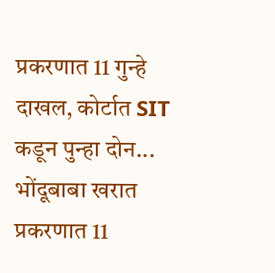प्रकरणात 11 गुन्हे दाखल, कोर्टात SIT कडून पुन्हा दोन...
भोंदूबाबा खरात प्रकरणात 11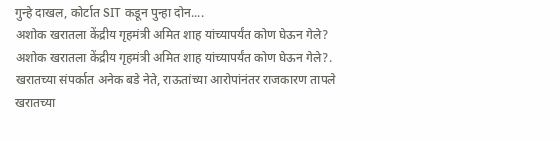गुन्हे दाखल, कोर्टात SIT कडून पुन्हा दोन....
अशोक खरातला केंद्रीय गृहमंत्री अमित शाह यांच्यापर्यंत कोण घेऊन गेले?
अशोक खरातला केंद्रीय गृहमंत्री अमित शाह यांच्यापर्यंत कोण घेऊन गेले?.
खरातच्या संपर्कात अनेक बडे नेते, राऊतांच्या आरोपांनंतर राजकारण तापले
खरातच्या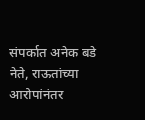संपर्कात अनेक बडे नेते, राऊतांच्या आरोपांनंतर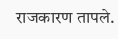राजकारण तापले.